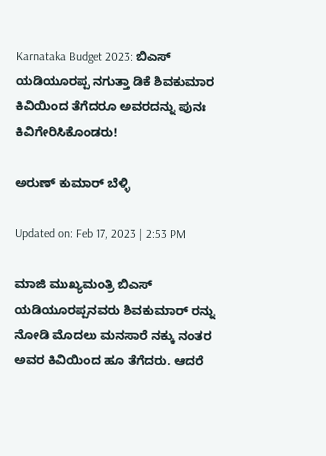Karnataka Budget 2023: ಬಿಎಸ್ ಯಡಿಯೂರಪ್ಪ ನಗುತ್ತಾ ಡಿಕೆ ಶಿವಕುಮಾರ ಕಿವಿಯಿಂದ ತೆಗೆದರೂ ಅವರದನ್ನು ಪುನಃ ಕಿವಿಗೇರಿಸಿಕೊಂಡರು!

ಅರುಣ್ ಕುಮಾರ್ ಬೆಳ್ಳಿ

Updated on: Feb 17, 2023 | 2:53 PM

ಮಾಜಿ ಮುಖ್ಯಮಂತ್ರಿ ಬಿಎಸ್ ಯಡಿಯೂರಪ್ಪನವರು ಶಿವಕುಮಾರ್ ರನ್ನು ನೋಡಿ ಮೊದಲು ಮನಸಾರೆ ನಕ್ಕು ನಂತರ ಅವರ ಕಿವಿಯಿಂದ ಹೂ ತೆಗೆದರು. ಆದರೆ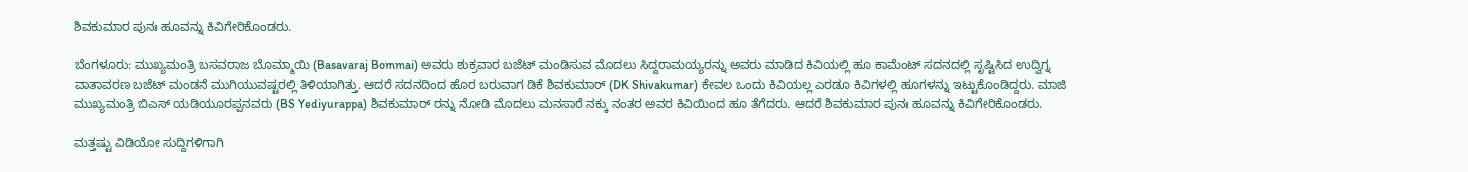ಶಿವಕುಮಾರ ಪುನಃ ಹೂವನ್ನು ಕಿವಿಗೇರಿಕೊಂಡರು.

ಬೆಂಗಳೂರು: ಮುಖ್ಯಮಂತ್ರಿ ಬಸವರಾಜ ಬೊಮ್ಮಾಯಿ (Basavaraj Bommai) ಅವರು ಶುಕ್ರವಾರ ಬಜೆಟ್ ಮಂಡಿಸುವ ಮೊದಲು ಸಿದ್ದರಾಮಯ್ಯರನ್ನು ಅವರು ಮಾಡಿದ ಕಿವಿಯಲ್ಲಿ ಹೂ ಕಾಮೆಂಟ್ ಸದನದಲ್ಲಿ ಸೃಷ್ಟಿಸಿದ ಉದ್ವಿಗ್ನ ವಾತಾವರಣ ಬಜೆಟ್ ಮಂಡನೆ ಮುಗಿಯುವಷ್ಟರಲ್ಲಿ ತಿಳಿಯಾಗಿತ್ತು. ಆದರೆ ಸದನದಿಂದ ಹೊರ ಬರುವಾಗ ಡಿಕೆ ಶಿವಕುಮಾರ್ (DK Shivakumar) ಕೇವಲ ಒಂದು ಕಿವಿಯಲ್ಲ ಎರಡೂ ಕಿವಿಗಳಲ್ಲಿ ಹೂಗಳನ್ನು ಇಟ್ಟುಕೊಂಡಿದ್ದರು. ಮಾಜಿ ಮುಖ್ಯಮಂತ್ರಿ ಬಿಎಸ್ ಯಡಿಯೂರಪ್ಪನವರು (BS Yediyurappa) ಶಿವಕುಮಾರ್ ರನ್ನು ನೋಡಿ ಮೊದಲು ಮನಸಾರೆ ನಕ್ಕು ನಂತರ ಅವರ ಕಿವಿಯಿಂದ ಹೂ ತೆಗೆದರು. ಆದರೆ ಶಿವಕುಮಾರ ಪುನಃ ಹೂವನ್ನು ಕಿವಿಗೇರಿಕೊಂಡರು.

ಮತ್ತಷ್ಟು ವಿಡಿಯೋ ಸುದ್ದಿಗಳಿಗಾಗಿ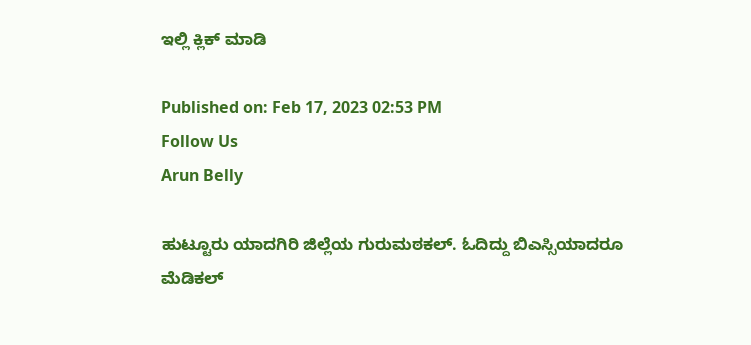ಇಲ್ಲಿ ಕ್ಲಿಕ್ ಮಾಡಿ

Published on: Feb 17, 2023 02:53 PM
Follow Us
Arun Belly

ಹುಟ್ಟೂರು ಯಾದಗಿರಿ ಜಿಲ್ಲೆಯ ಗುರುಮಠಕಲ್. ಓದಿದ್ದು ಬಿಎಸ್ಸಿಯಾದರೂ ಮೆಡಿಕಲ್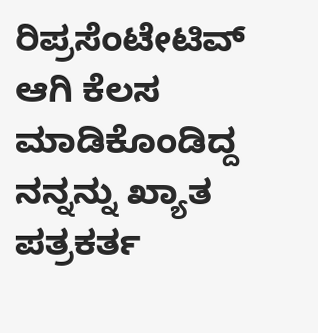ರಿಪ್ರಸೆಂಟೇಟಿವ್ ಆಗಿ ಕೆಲಸ ಮಾಡಿಕೊಂಡಿದ್ದ ನನ್ನನ್ನು ಖ್ಯಾತ ಪತ್ರಕರ್ತ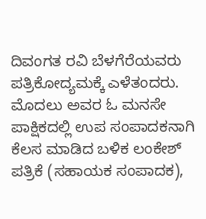ದಿವಂಗತ ರವಿ ಬೆಳಗೆರೆಯವರು ಪತ್ರಿಕೋದ್ಯಮಕ್ಕೆ ಎಳೆತಂದರು. ಮೊದಲು ಅವರ ಓ ಮನಸೇ ಪಾಕ್ಷಿಕದಲ್ಲಿ ಉಪ ಸಂಪಾದಕನಾಗಿ ಕೆಲಸ ಮಾಡಿದ ಬಳಿಕ ಲಂಕೇಶ್ ಪತ್ರಿಕೆ (ಸಹಾಯಕ ಸಂಪಾದಕ),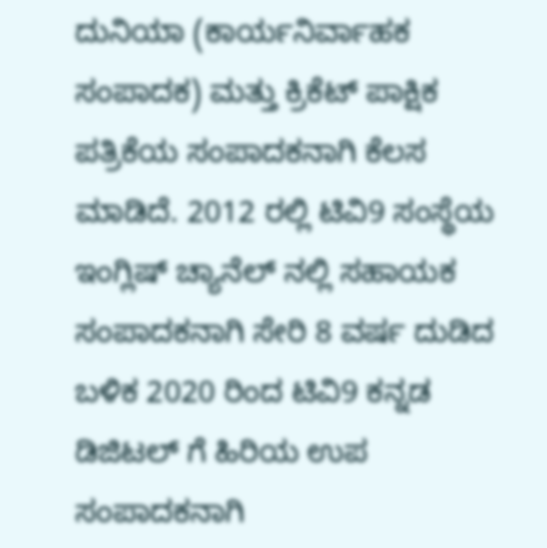ದುನಿಯಾ (ಕಾರ್ಯನಿರ್ವಾಹಕ ಸಂಪಾದಕ) ಮತ್ತು ಕ್ರಿಕೆಟ್ ಪಾಕ್ಷಿಕ ಪತ್ರಿಕೆಯ ಸಂಪಾದಕನಾಗಿ ಕೆಲಸ ಮಾಡಿದೆ. 2012 ರಲ್ಲಿ ಟಿವಿ9 ಸಂಸ್ಥೆಯ ಇಂಗ್ಲಿಷ್ ಚ್ಯಾನೆಲ್ ನಲ್ಲಿ ಸಹಾಯಕ ಸಂಪಾದಕನಾಗಿ ಸೇರಿ 8 ವರ್ಷ ದುಡಿದ ಬಳಿಕ 2020 ರಿಂದ ಟಿವಿ9 ಕನ್ನಡ ಡಿಜಿಟಲ್ ಗೆ ಹಿರಿಯ ಉಪ ಸಂಪಾದಕನಾಗಿ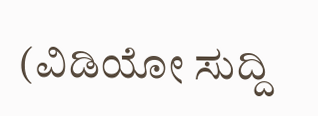(ವಿಡಿಯೋ ಸುದ್ದಿ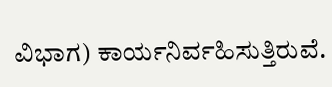ವಿಭಾಗ) ಕಾರ್ಯನಿರ್ವಹಿಸುತ್ತಿರುವೆ.